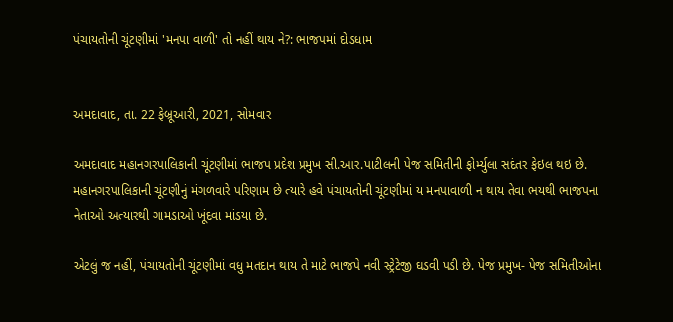પંચાયતોની ચૂંટણીમાં 'મનપા વાળી' તો નહીં થાય ને?: ભાજપમાં દોડધામ


અમદાવાદ, તા. 22 ફેબ્રૂઆરી, 2021, સોમવાર

અમદાવાદ મહાનગરપાલિકાની ચૂંટણીમાં ભાજપ પ્રદેશ પ્રમુખ સી.આર.પાટીલની પેજ સમિતીની ફોર્મ્યુલા સદંતર ફેઇલ થઇ છે. મહાનગરપાલિકાની ચૂંટણીનું મંગળવારે પરિણામ છે ત્યારે હવે પંચાયતોની ચૂંટણીમાં ય મનપાવાળી ન થાય તેવા ભયથી ભાજપના નેતાઓ અત્યારથી ગામડાઓ ખૂંદવા માંડયા છે.

એટલું જ નહીં, પંચાયતોની ચૂંટણીમાં વધુ મતદાન થાય તે માટે ભાજપે નવી સ્ટ્રેટેજી ઘડવી પડી છે. પેજ પ્રમુખ- પેજ સમિતીઓના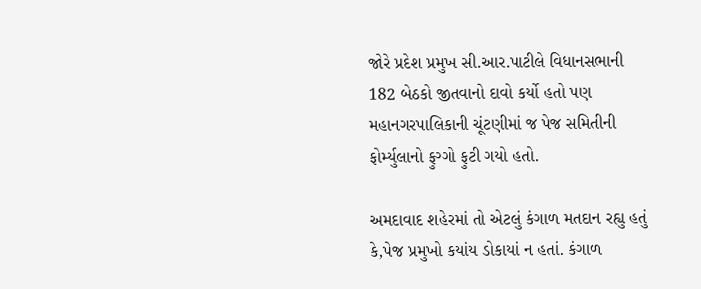જોરે પ્રદેશ પ્રમુખ સી.આર.પાટીલે વિધાનસભાની 182 બેઠકો જીતવાનો દાવો કર્યો હતો પણ મહાનગરપાલિકાની ચૂંટણીમાં જ પેજ સમિતીની ફોર્મ્યુલાનો ફુગ્ગો ફુટી ગયો હતો.

અમદાવાદ શહેરમાં તો એટલું કંગાળ મતદાન રહ્યુ હતું કે,પેજ પ્રમુખો કયાંય ડોકાયાં ન હતાં. કંગાળ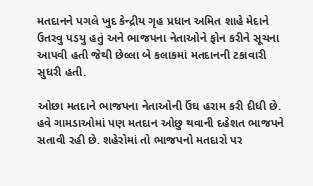મતદાનને પગલે ખુદ કેન્દ્રીય ગૃહ પ્રધાન અમિત શાહે મેદાને ઉતરવુ પડયુ હતું અને ભાજપના નેતાઓને ફોન કરીને સૂચના આપવી હતી જેથી છેલ્લા બે કલાકમાં મતદાનની ટકાવારી સુધરી હતી.

ઓછા મતદાને ભાજપના નેતાઓની ઉંઘ હરામ કરી દીધી છે. હવે ગામડાઓમાં પણ મતદાન ઓછુ થવાની દહેશત ભાજપને સતાવી રહી છે. શહેરોમાં તો ભાજપનો મતદારો પર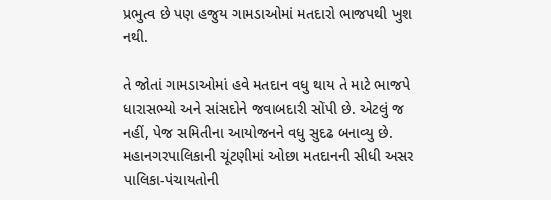પ્રભુત્વ છે પણ હજુય ગામડાઓમાં મતદારો ભાજપથી ખુશ નથી.

તે જોતાં ગામડાઓમાં હવે મતદાન વધુ થાય તે માટે ભાજપે ધારાસભ્યો અને સાંસદોને જવાબદારી સોંપી છે. એટલું જ નહીં, પેજ સમિતીના આયોજનને વધુ સુદઢ બનાવ્યુ છે. મહાનગરપાલિકાની ચૂંટણીમાં ઓછા મતદાનની સીધી અસર પાલિકા-પંચાયતોની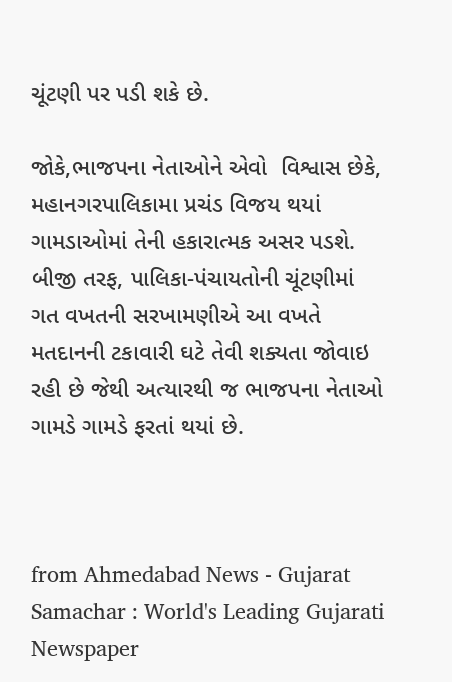ચૂંટણી પર પડી શકે છે.

જોકે,ભાજપના નેતાઓને એવો  વિશ્વાસ છેકે, મહાનગરપાલિકામા પ્રચંડ વિજય થયાં ગામડાઓમાં તેની હકારાત્મક અસર પડશે.  બીજી તરફ, પાલિકા-પંચાયતોની ચૂંટણીમાં ગત વખતની સરખામણીએ આ વખતે મતદાનની ટકાવારી ઘટે તેવી શક્યતા જોવાઇ રહી છે જેથી અત્યારથી જ ભાજપના નેતાઓ ગામડે ગામડે ફરતાં થયાં છે.



from Ahmedabad News - Gujarat Samachar : World's Leading Gujarati Newspaper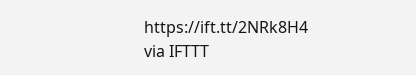https://ift.tt/2NRk8H4
via IFTTT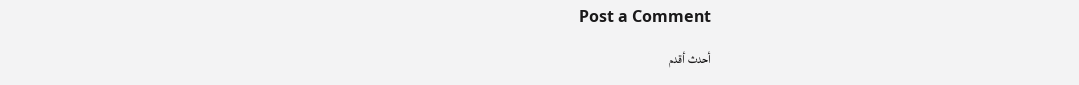Post a Comment

أحدث أقدم